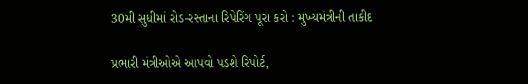30મી સુધીમાં રોડ-રસ્તાના રિપેરિંગ પૂરા કરો : મુખ્યમંત્રીની તાકીદ

પ્રભારી મંત્રીઓએ આપવો પડશે રિપોર્ટ,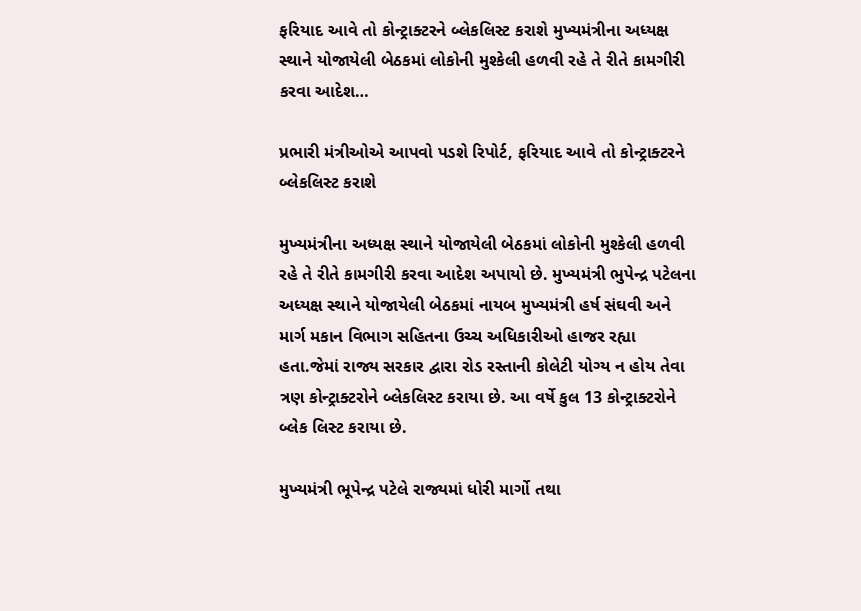ફરિયાદ આવે તો કોન્ટ્રાક્ટરને બ્લેકલિસ્ટ કરાશે મુખ્યમંત્રીના અધ્યક્ષ સ્થાને યોજાયેલી બેઠકમાં લોકોની મુશ્કેલી હળવી રહે તે રીતે કામગીરી કરવા આદેશ…

પ્રભારી મંત્રીઓએ આપવો પડશે રિપોર્ટ, ફરિયાદ આવે તો કોન્ટ્રાક્ટરને બ્લેકલિસ્ટ કરાશે

મુખ્યમંત્રીના અધ્યક્ષ સ્થાને યોજાયેલી બેઠકમાં લોકોની મુશ્કેલી હળવી રહે તે રીતે કામગીરી કરવા આદેશ અપાયો છે. મુખ્યમંત્રી ભુપેન્દ્ર પટેલના અધ્યક્ષ સ્થાને યોજાયેલી બેઠકમાં નાયબ મુખ્યમંત્રી હર્ષ સંઘવી અને માર્ગ મકાન વિભાગ સહિતના ઉચ્ચ અધિકારીઓ હાજર રહ્યા હતા.જેમાં રાજ્ય સરકાર દ્વારા રોડ રસ્તાની કોલેટી યોગ્ય ન હોય તેવા ત્રણ કોન્ટ્રાક્ટરોને બ્લેકલિસ્ટ કરાયા છે. આ વર્ષે કુલ 13 કોન્ટ્રાક્ટરોને બ્લેક લિસ્ટ કરાયા છે.

મુખ્યમંત્રી ભૂપેન્દ્ર પટેલે રાજ્યમાં ધોરી માર્ગો તથા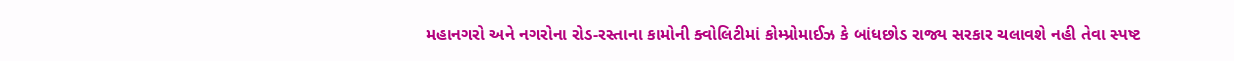મહાનગરો અને નગરોના રોડ-રસ્તાના કામોની ક્વોલિટીમાં કોમ્પ્રોમાઈઝ કે બાંધછોડ રાજ્ય સરકાર ચલાવશે નહી તેવા સ્પષ્ટ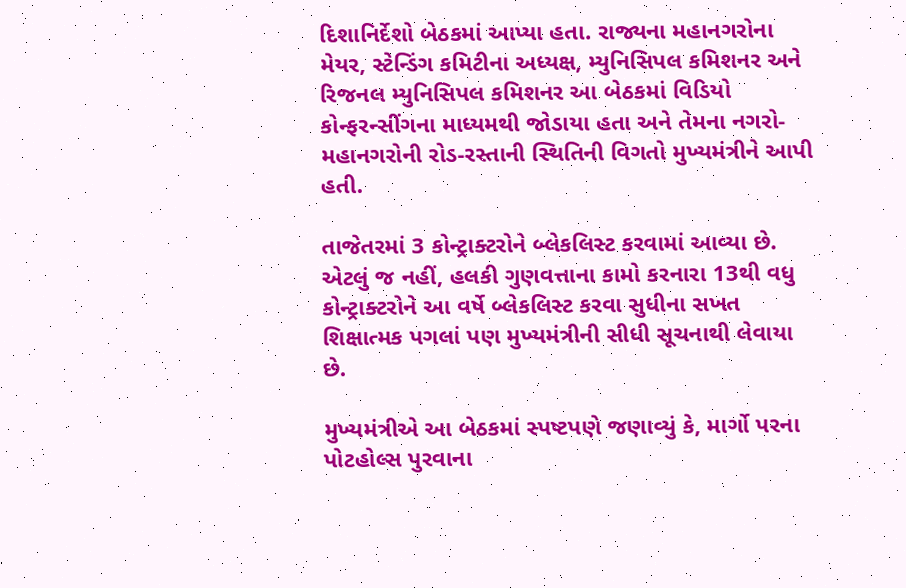દિશાનિર્દેશો બેઠકમાં આપ્યા હતા. રાજ્યના મહાનગરોના મેયર, સ્ટેન્ડિંગ કમિટીના અધ્યક્ષ, મ્યુનિસિપલ કમિશનર અને રિજનલ મ્યુનિસિપલ કમિશનર આ બેઠકમાં વિડિયો કોન્ફરન્સીંગના માધ્યમથી જોડાયા હતા અને તેમના નગરો-મહાનગરોની રોડ-રસ્તાની સ્થિતિની વિગતો મુખ્યમંત્રીને આપી હતી.

તાજેતરમાં 3 કોન્ટ્રાક્ટરોને બ્લેકલિસ્ટ કરવામાં આવ્યા છે. એટલું જ નહીં, હલકી ગુણવત્તાના કામો કરનારા 13થી વધુ કોન્ટ્રાક્ટરોને આ વર્ષે બ્લેકલિસ્ટ કરવા સુધીના સખત શિક્ષાત્મક પગલાં પણ મુખ્યમંત્રીની સીધી સૂચનાથી લેવાયા છે.

મુખ્યમંત્રીએ આ બેઠકમાં સ્પષ્ટપણે જણાવ્યું કે, માર્ગો પરના પોટહોલ્સ પુરવાના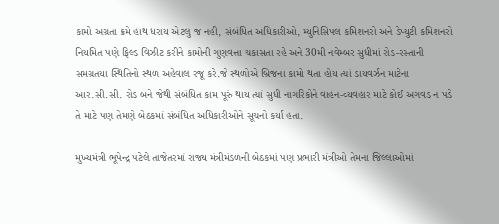કામો અગ્રતા ક્રમે હાથ ધરાય એટલુ જ નહી, સંબંધિત અધિકારીઓ, મ્યુનિસિપલ કમિશનરો અને ડેપ્યુટી કમિશનરો નિયમિત પણે ફિલ્ડ વિઝીટ કરીને કામોની ગુણવત્તા ચકાસતા રહે અને 30મી નવેમ્બર સુધીમાં રોડ-રસ્તાની સમગ્રતયા સ્થિતિનો સ્થળ અહેવાલ રજૂ કરે.જે સ્થળોએ બ્રિજના કામો થતા હોય ત્યાં ડાયવર્ઝન માટેના આર.સી.સી. રોડ બને જેથી સંબંધિત કામ પૂરું થાય ત્યાં સુધી નાગરિકોને વાહન-વ્યવહાર માટે કોઈ અગવડ ન પડે તે માટે પણ તેમણે બેઠકમાં સંબંધિત અધિકારીઓને સૂચનો કર્યા હતા.

મુખ્યમંત્રી ભૂપેન્દ્ર પટેલે તાજેતરમાં રાજ્ય મંત્રીમંડળની બેઠકમાં પણ પ્રભારી મંત્રીઓ તેમના જિલ્લાઓમાં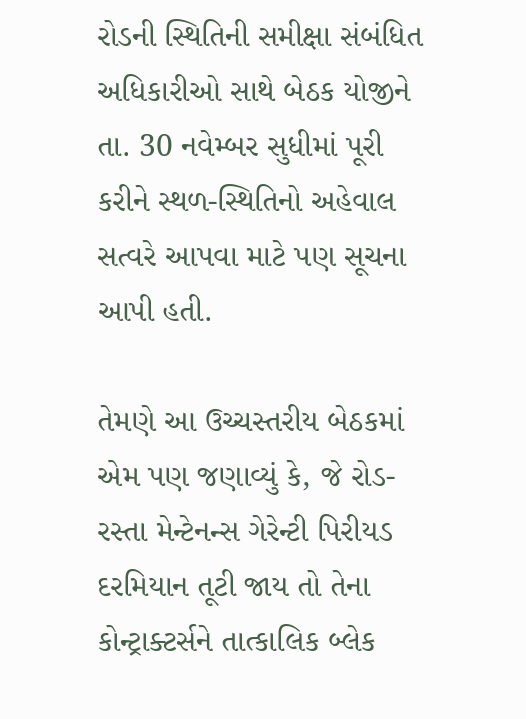રોડની સ્થિતિની સમીક્ષા સંબંધિત અધિકારીઓ સાથે બેઠક યોજીને તા. 30 નવેમ્બર સુધીમાં પૂરી કરીને સ્થળ-સ્થિતિનો અહેવાલ સત્વરે આપવા માટે પણ સૂચના આપી હતી.

તેમણે આ ઉચ્ચસ્તરીય બેઠકમાં એમ પણ જણાવ્યું કે, જે રોડ-રસ્તા મેન્ટેનન્સ ગેરેન્ટી પિરીયડ દરમિયાન તૂટી જાય તો તેના કોન્ટ્રાક્ટર્સને તાત્કાલિક બ્લેક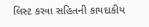લિસ્ટ કરવા સહિતની કાયદાકીય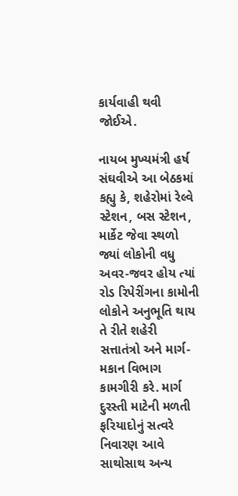કાર્યવાહી થવી જોઈએ.

નાયબ મુખ્યમંત્રી હર્ષ સંઘવીએ આ બેઠકમાં કહ્યુ કે, શહેરોમાં રેલ્વે સ્ટેશન, બસ સ્ટેશન, માર્કેટ જેવા સ્થળો જ્યાં લોકોની વધુ અવર-જવર હોય ત્યાં રોડ રિપેરીંગના કામોની લોકોને અનુભૂતિ થાય તે રીતે શહેરી સત્તાતંત્રો અને માર્ગ-મકાન વિભાગ કામગીરી કરે. માર્ગ દુરસ્તી માટેની મળતી ફરિયાદોનું સત્વરે નિવારણ આવે સાથોસાથ અન્ય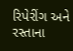રિપેરીંગ અને રસ્તાના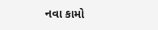નવા કામો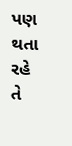પણ થતા રહે તે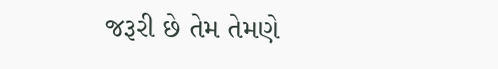જરૂરી છે તેમ તેમણે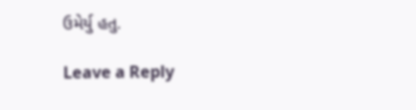ઉમેર્યુ હતુ.

Leave a Reply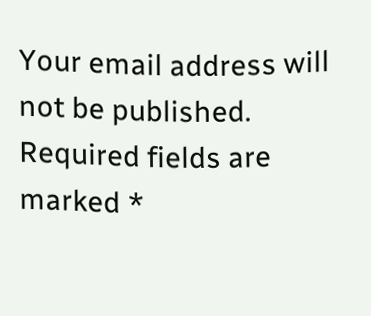Your email address will not be published. Required fields are marked *